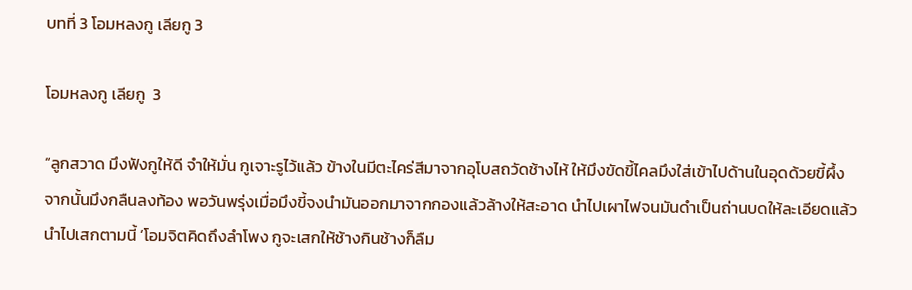บทที่ 3 โอมหลงกู เลียกู 3

โอมหลงกู เลียกู  3

“ลูกสวาด มึงฟังกูให้ดี จำให้มั่น กูเจาะรูไว้แล้ว ข้างในมีตะไคร่สีมาจากอุโบสถวัดช้างไห้ ให้มึงขัดขี้ไคลมึงใส่เข้าไปด้านในอุดด้วยขี้ผึ้ง จากนั้นมึงกลืนลงท้อง พอวันพรุ่งเมื่อมึงขี้จงนำมันออกมาจากกองแล้วล้างให้สะอาด นำไปเผาไฟจนมันดำเป็นถ่านบดให้ละเอียดแล้วนำไปเสกตามนี้ ‘โอมจิตคิดถึงลำโพง กูจะเสกให้ช้างกินช้างก็ลืม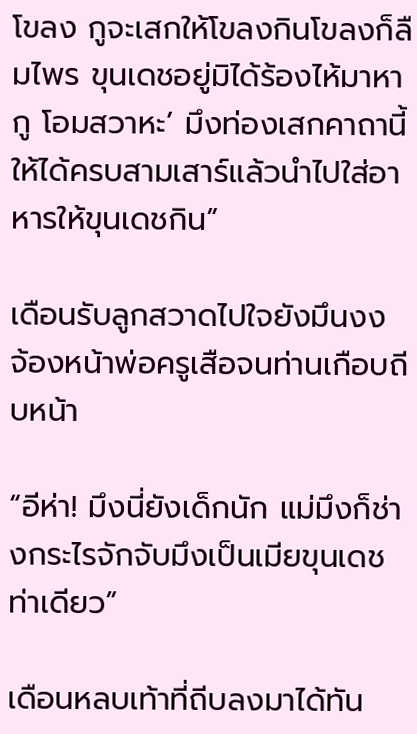โขลง กูจะเสกให้โขลงกินโขลงก็ลืมไพร ขุนเดชอยู่มิได้ร้องไห้มาหากู โอมสวาหะ’ มึงท่องเสกคาถานี้ให้ได้ครบสามเสาร์แล้วนำไปใส่อาหารให้ขุนเดชกิน”

เดือนรับลูกสวาดไปใจยังมึนงง จ้องหน้าพ่อครูเสือจนท่านเกือบถีบหน้า

“อีห่า! มึงนี่ยังเด็กนัก แม่มึงก็ช่างกระไรจักจับมึงเป็นเมียขุนเดชท่าเดียว”

เดือนหลบเท้าที่ถีบลงมาได้ทัน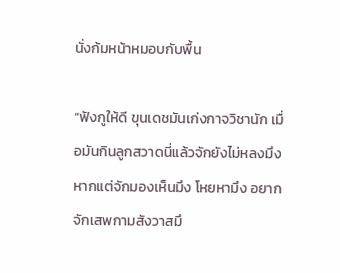นั่งก้มหน้าหมอบกับพื้น

“ฟังกูให้ดี ขุนเดชมันเก่งกาจวิชานัก เมื่อมันกินลูกสวาดนี่แล้วจักยังไม่หลงมึง หากแต่จักมองเห็นมึง โหยหามึง อยากจักเสพกามสังวาสมึ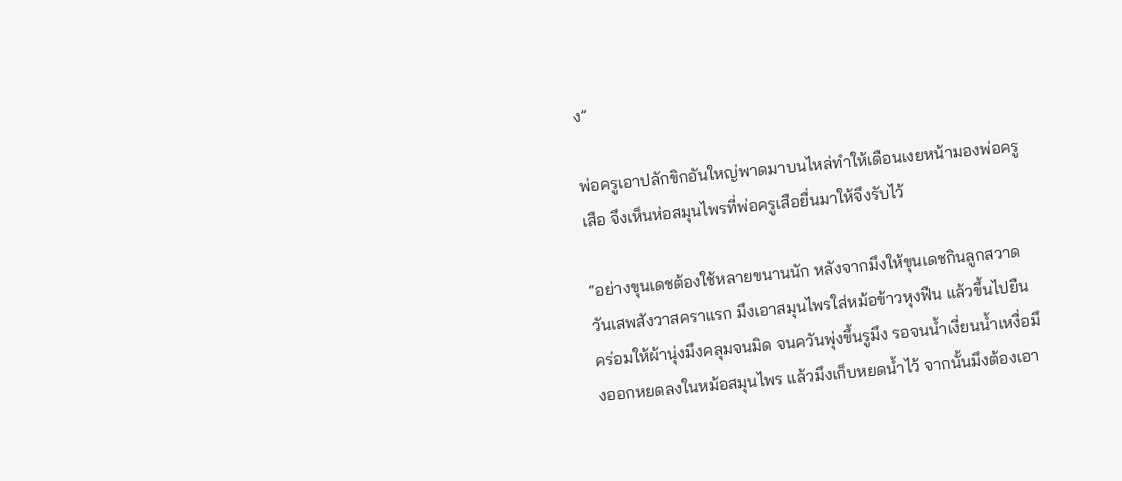ง”

พ่อครูเอาปลักขิกอันใหญ่พาดมาบนไหล่ทำให้เดือนเงยหน้ามองพ่อครูเสือ จึงเห็นห่อสมุนไพรที่พ่อครูเสือยื่นมาให้จึงรับไว้

“อย่างขุนเดชต้องใช้หลายขนานนัก หลังจากมึงให้ขุนเดชกินลูกสวาด วันเสพสังวาสคราแรก มึงเอาสมุนไพรใส่หม้อข้าวหุงฟืน แล้วขึ้นไปยืนคร่อมให้ผ้านุ่งมึงคลุมจนมิด จนควันพุ่งขึ้นรูมึง รอจนน้ำเงี่ยนน้ำเหงื่อมึงออกหยดลงในหม้อสมุนไพร แล้วมึงเก็บหยดน้ำไว้ จากนั้นมึงต้องเอา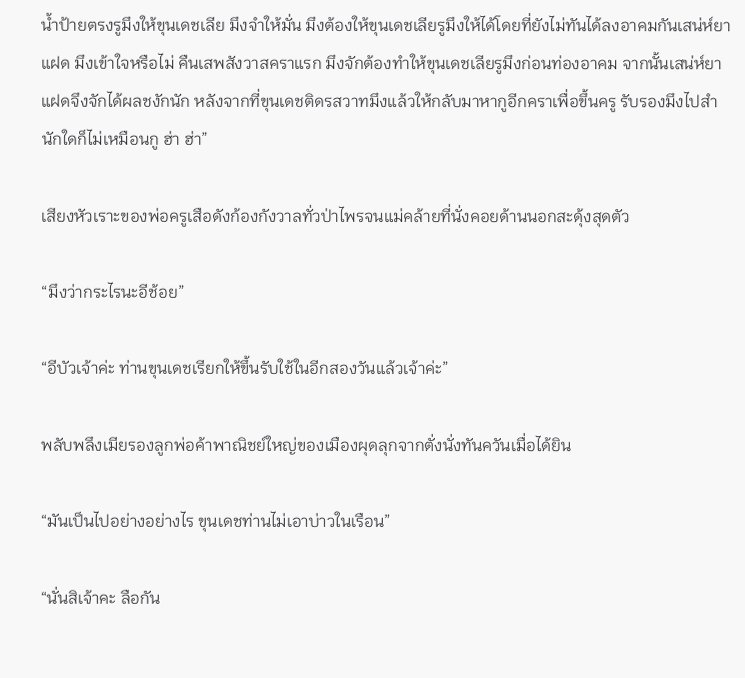น้ำป้ายตรงรูมึงให้ขุนเดชเลีย มึงจำให้มั่น มึงต้องให้ขุนเดชเลียรูมึงให้ได้โดยที่ยังไม่ทันได้ลงอาคมกันเสน่ห์ยาแฝด มึงเข้าใจหรือไม่ คืนเสพสังวาสคราแรก มึงจักต้องทำให้ขุนเดชเลียรูมึงก่อนท่องอาคม จากนั้นเสน่ห์ยาแฝดจึงจักได้ผลชงักนัก หลังจากที่ขุนเดชติดรสวาทมึงแล้วให้กลับมาหากูอีกคราเพื่อขึ้นครู รับรองมึงไปสำนักใดก็ไม่เหมือนกู ฮ่า ฮ่า”

เสียงหัวเราะของพ่อครูเสือดังก้องกังวาลทั่วป่าไพรจนแม่คล้ายที่นั่งคอยด้านนอกสะดุ้งสุดตัว

“มึงว่ากระไรนะอีช้อย”

“อีบัวเจ้าค่ะ ท่านขุนเดชเรียกให้ขึ้นรับใช้ในอีกสองวันแล้วเจ้าค่ะ”

พลับพลึงเมียรองลูกพ่อค้าพาณิชย์ใหญ่ของเมืองผุดลุกจากตั่งนั่งทันควันเมื่อได้ยิน

“มันเป็นไปอย่างอย่างไร ขุนเดชท่านไม่เอาบ่าวในเรือน”

“นั่นสิเจ้าคะ ลือกัน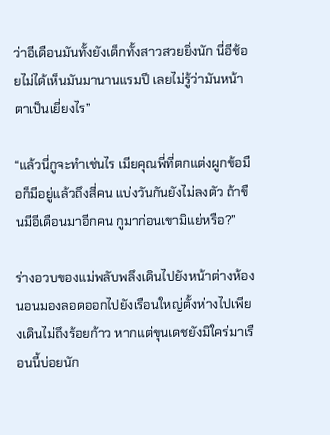ว่าอีเดือนมันทั้งยังเด็กทั้งสาวสวยยิ่งนัก นี่อีช้อยไม่ได้เห็นมันมานานแรมปี เลยไม่รู้ว่ามันหน้าตาเป็นเยี่ยงไร”

“แล้วนี่กูจะทำเช่นไร เมียคุณพี่ที่ตกแต่งผูกข้อมือก็มีอยู่แล้วถึงสี่คน แบ่งวันกันยังไม่ลงตัว ถ้าขืนมีอีเดือนมาอีกคน กูมาก่อนเขามิแย่หรือ?”

ร่างอวบของแม่พลับพลึงเดินไปยังหน้าต่างห้องนอนมองลอดออกไปยังเรือนใหญ่ตั้งห่างไปเพียงเดินไม่ถึงร้อยก้าว หากแต่ขุนเดชยังมิใคร่มาเรือนนี้บ่อยนัก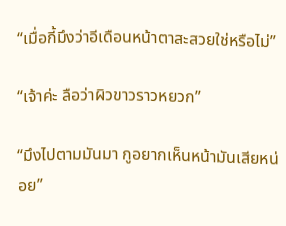“เมื่อกี้มึงว่าอีเดือนหน้าตาสะสวยใช่หรือไม่”

“เจ้าค่ะ ลือว่าผิวขาวราวหยวก”

“มึงไปตามมันมา กูอยากเห็นหน้ามันเสียหน่อย”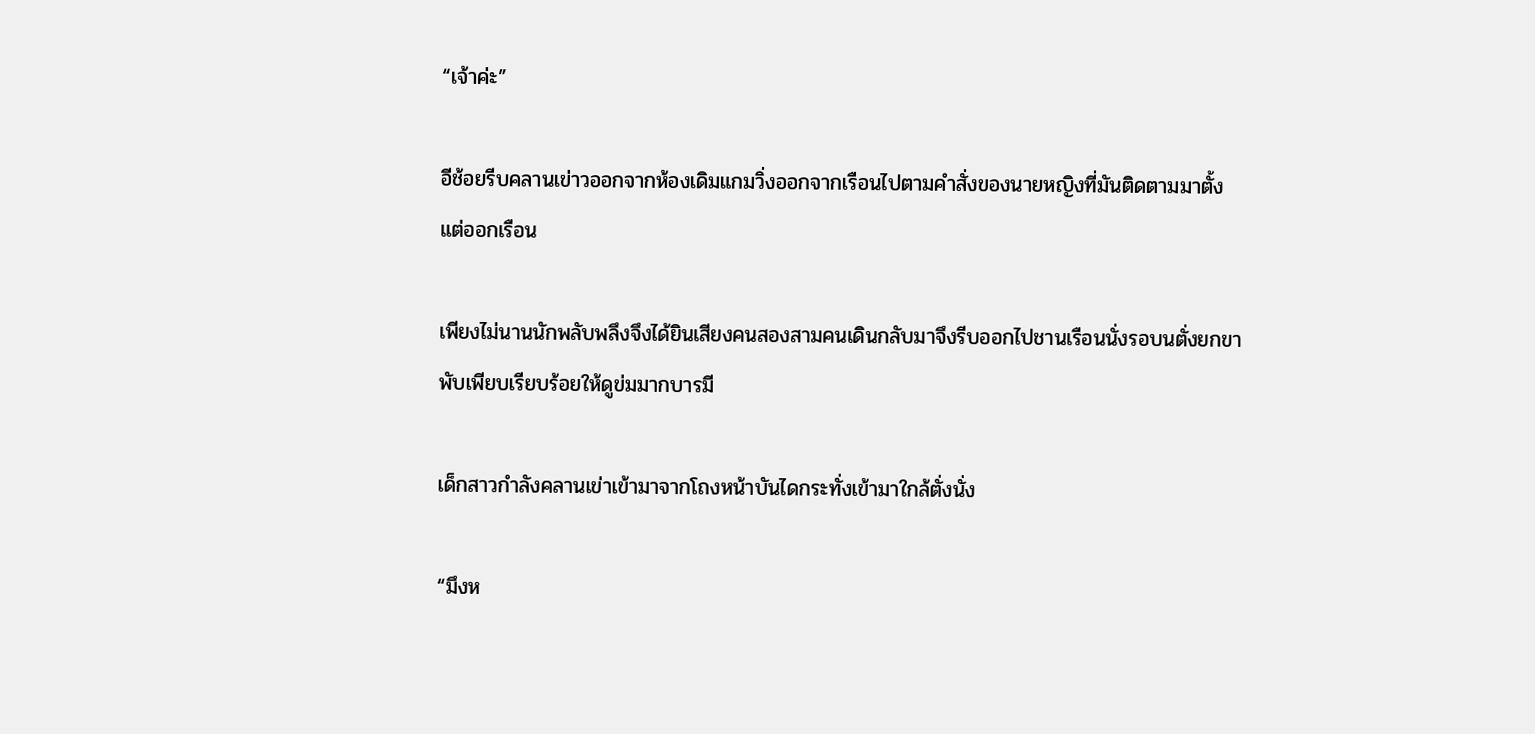“เจ้าค่ะ”

อีช้อยรีบคลานเข่าวออกจากห้องเดิมแกมวิ่งออกจากเรือนไปตามคำสั่งของนายหญิงที่มันติดตามมาตั้งแต่ออกเรือน

เพียงไม่นานนักพลับพลึงจึงได้ยินเสียงคนสองสามคนเดินกลับมาจึงรีบออกไปชานเรือนนั่งรอบนตั่งยกขาพับเพียบเรียบร้อยให้ดูข่มมากบารมี

เด็กสาวกำลังคลานเข่าเข้ามาจากโถงหน้าบันไดกระทั่งเข้ามาใกล้ตั่งนั่ง

“มึงห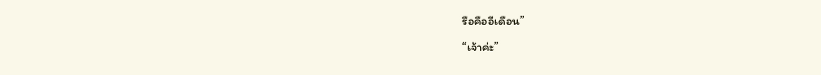รือคืออีเดือน”

“เจ้าค่ะ”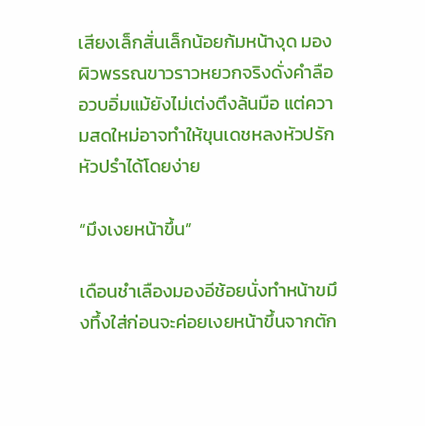เสียงเล็กสั่นเล็กน้อยก้มหน้างุด มองผิวพรรณขาวราวหยวกจริงดั่งคำลือ อวบอิ่มแม้ยังไม่เต่งตึงล้นมือ แต่ความสดใหม่อาจทำให้ขุนเดชหลงหัวปรักหัวปรำได้โดยง่าย

“มึงเงยหน้าขึ้น”

เดือนชำเลืองมองอีช้อยนั่งทำหน้าขมึงทึ้งใส่ก่อนจะค่อยเงยหน้าขึ้นจากตัก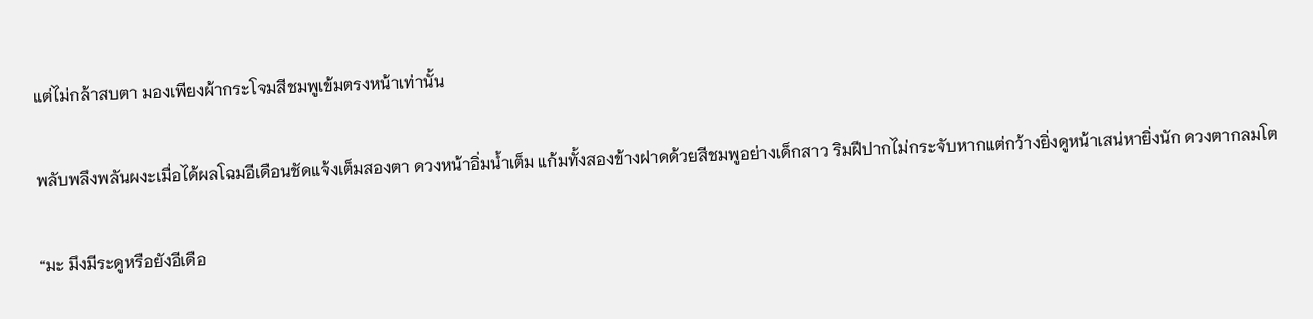แต่ไม่กล้าสบตา มองเพียงผ้ากระโจมสีชมพูเข้มตรงหน้าเท่านั้น

พลับพลึงพลันผงะเมื่อได้ผลโฉมอีเดือนชัดแจ้งเต็มสองตา ดวงหน้าอิ่มน้ำเต็ม แก้มทั้งสองข้างฝาดด้วยสีชมพูอย่างเด็กสาว ริมฝีปากไม่กระจับหากแต่กว้างยิ่งดูหน้าเสน่หายิ่งนัก ดวงตากลมโต

“มะ มึงมีระดูหรือยังอีเดือ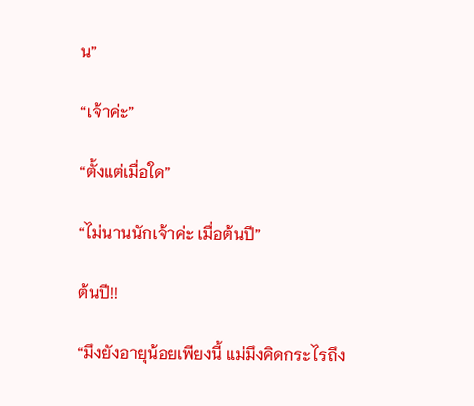น”

“เจ้าค่ะ”

“ตั้งแต่เมื่อใด”

“ไม่นานนักเจ้าค่ะ เมื่อต้นปี”

ต้นปี!!

“มึงยังอายุน้อยเพียงนี้ แม่มึงคิดกระไรถึง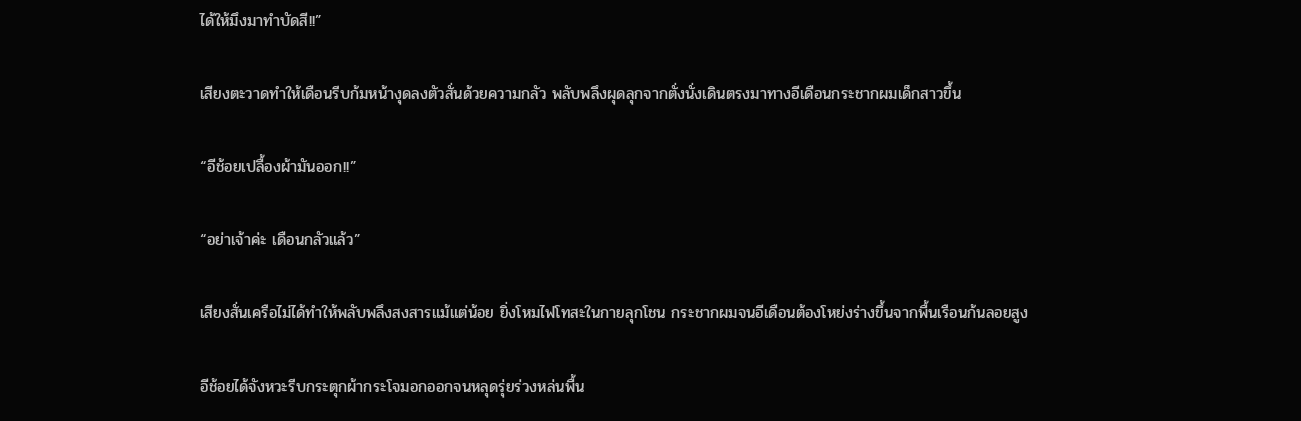ได้ให้มึงมาทำบัดสี!!”

เสียงตะวาดทำให้เดือนรีบก้มหน้างุดลงตัวสั่นด้วยความกลัว พลับพลึงผุดลุกจากตั่งนั่งเดินตรงมาทางอีเดือนกระชากผมเด็กสาวขึ้น

“อีช้อยเปลื้องผ้ามันออก!!”

“อย่าเจ้าค่ะ เดือนกลัวแล้ว”

เสียงสั่นเครือไม่ได้ทำให้พลับพลึงสงสารแม้แต่น้อย ยิ่งโหมไฟโทสะในกายลุกโชน กระชากผมจนอีเดือนต้องโหย่งร่างขึ้นจากพื้นเรือนก้นลอยสูง

อีช้อยได้จังหวะรีบกระตุกผ้ากระโจมอกออกจนหลุดรุ่ยร่วงหล่นพื้น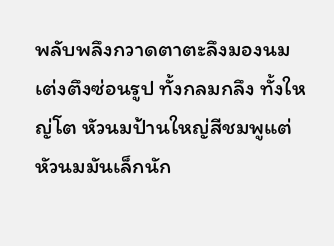พลับพลึงกวาดตาตะลึงมองนมเต่งตึงซ่อนรูป ทั้งกลมกลึง ทั้งใหญ่โต หัวนมป้านใหญ่สีชมพูแต่หัวนมมันเล็กนัก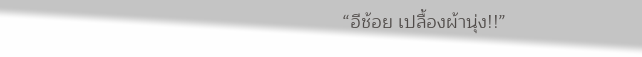“อีช้อย เปลื้องผ้านุ่ง!!”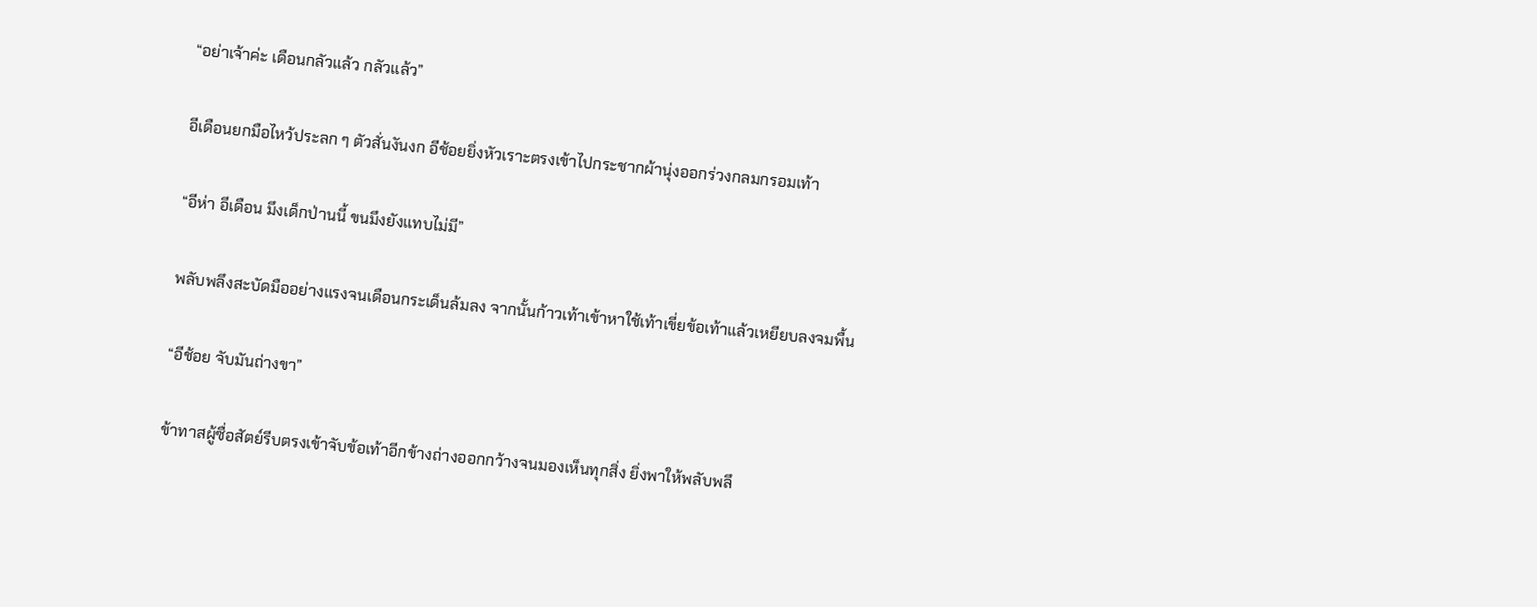“อย่าเจ้าค่ะ เดือนกลัวแล้ว กลัวแล้ว”

อีเดือนยกมือไหว้ประลก ๆ ตัวสั่นงันงก อีช้อยยิ่งหัวเราะตรงเข้าไปกระชากผ้านุ่งออกร่วงกลมกรอมเท้า

“อีห่า อีเดือน มึงเด็กป่านนี้ ขนมึงยังแทบไม่มี”

พลับพลึงสะบัดมืออย่างแรงจนเดือนกระเด็นล้มลง จากนั้นก้าวเท้าเข้าหาใช้เท้าเขี่ยข้อเท้าแล้วเหยียบลงจมพื้น

“อีช้อย จับมันถ่างขา”

ข้าทาสผู้ซื่อสัตย์รีบตรงเข้าจับข้อเท้าอีกข้างถ่างออกกว้างจนมองเห็นทุกสิ่ง ยิ่งพาให้พลับพลึ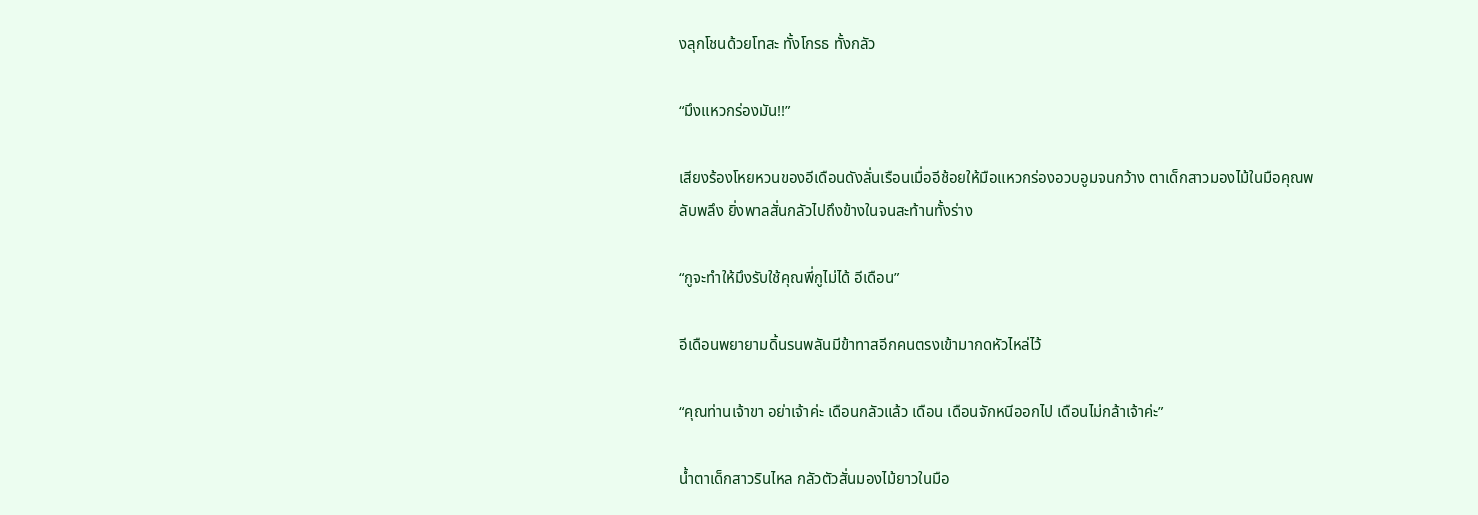งลุกโชนด้วยโทสะ ทั้งโกรธ ทั้งกลัว

“มึงแหวกร่องมัน!!”

เสียงร้องโหยหวนของอีเดือนดังลั่นเรือนเมื่ออีช้อยให้มือแหวกร่องอวบอูมจนกว้าง ตาเด็กสาวมองไม้ในมือคุณพลับพลึง ยิ่งพาลสั่นกลัวไปถึงข้างในจนสะท้านทั้งร่าง

“กูจะทำให้มึงรับใช้คุณพี่กูไม่ได้ อีเดือน”

อีเดือนพยายามดิ้นรนพลันมีข้าทาสอีกคนตรงเข้ามากดหัวไหล่ไว้

“คุณท่านเจ้าขา อย่าเจ้าค่ะ เดือนกลัวแล้ว เดือน เดือนจักหนีออกไป เดือนไม่กล้าเจ้าค่ะ”

น้ำตาเด็กสาวรินไหล กลัวตัวสั่นมองไม้ยาวในมือ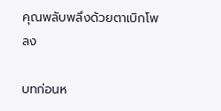คุณพลับพลึงด้วยตาเบิกโพลง

บทก่อนห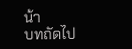น้า
บทถัดไป